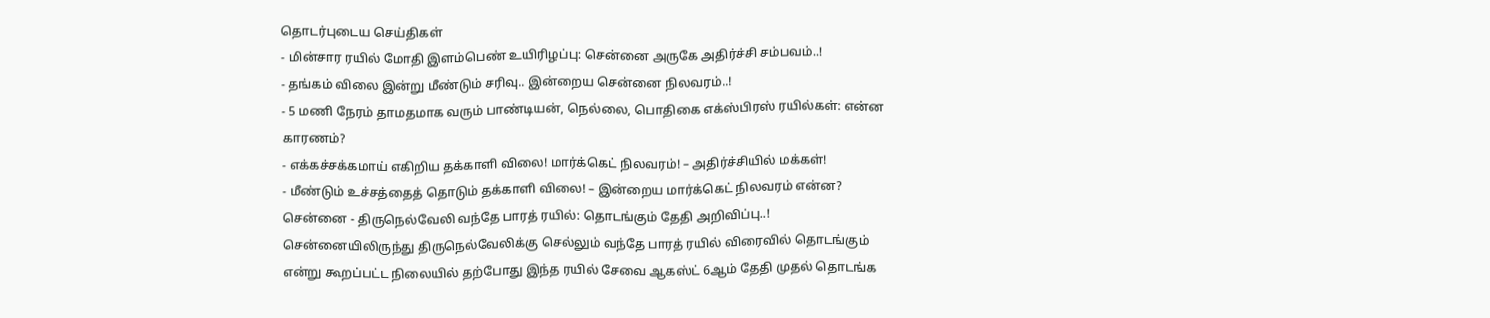தொடர்புடைய செய்திகள்
- மின்சார ரயில் மோதி இளம்பெண் உயிரிழப்பு: சென்னை அருகே அதிர்ச்சி சம்பவம்..!
- தங்கம் விலை இன்று மீண்டும் சரிவு.. இன்றைய சென்னை நிலவரம்..!
- 5 மணி நேரம் தாமதமாக வரும் பாண்டியன், நெல்லை, பொதிகை எக்ஸ்பிரஸ் ரயில்கள்: என்ன காரணம்?
- எக்கச்சக்கமாய் எகிறிய தக்காளி விலை! மார்க்கெட் நிலவரம்! – அதிர்ச்சியில் மக்கள்!
- மீண்டும் உச்சத்தைத் தொடும் தக்காளி விலை! – இன்றைய மார்க்கெட் நிலவரம் என்ன?
சென்னை - திருநெல்வேலி வந்தே பாரத் ரயில்: தொடங்கும் தேதி அறிவிப்பு..!
சென்னையிலிருந்து திருநெல்வேலிக்கு செல்லும் வந்தே பாரத் ரயில் விரைவில் தொடங்கும் என்று கூறப்பட்ட நிலையில் தற்போது இந்த ரயில் சேவை ஆகஸ்ட் 6ஆம் தேதி முதல் தொடங்க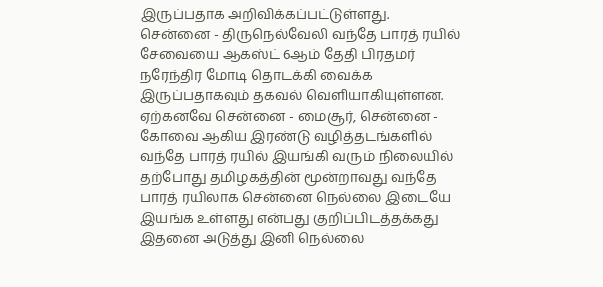இருப்பதாக அறிவிக்கப்பட்டுள்ளது.
சென்னை - திருநெல்வேலி வந்தே பாரத் ரயில் சேவையை ஆகஸ்ட் 6ஆம் தேதி பிரதமர் நரேந்திர மோடி தொடக்கி வைக்க இருப்பதாகவும் தகவல் வெளியாகியுள்ளன.
ஏற்கனவே சென்னை - மைசூர், சென்னை - கோவை ஆகிய இரண்டு வழித்தடங்களில் வந்தே பாரத் ரயில் இயங்கி வரும் நிலையில் தற்போது தமிழகத்தின் மூன்றாவது வந்தே பாரத் ரயிலாக சென்னை நெல்லை இடையே இயங்க உள்ளது என்பது குறிப்பிடத்தக்கது
இதனை அடுத்து இனி நெல்லை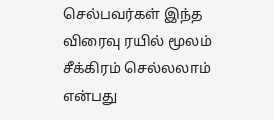செல்பவர்கள் இந்த விரைவு ரயில் மூலம் சீக்கிரம் செல்லலாம் என்பது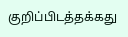குறிப்பிடத்தக்கது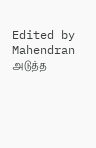Edited by Mahendran
அடுத்த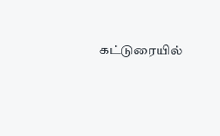கட்டுரையில்